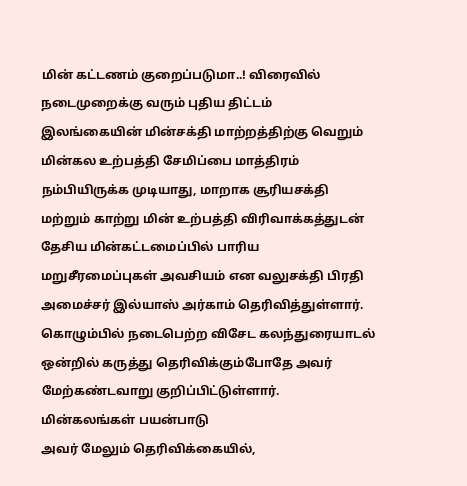மின் கட்டணம் குறைப்படுமா..! விரைவில் நடைமுறைக்கு வரும் புதிய திட்டம்
இலங்கையின் மின்சக்தி மாற்றத்திற்கு வெறும் மின்கல உற்பத்தி சேமிப்பை மாத்திரம் நம்பியிருக்க முடியாது, மாறாக சூரியசக்தி மற்றும் காற்று மின் உற்பத்தி விரிவாக்கத்துடன் தேசிய மின்கட்டமைப்பில் பாரிய மறுசீரமைப்புகள் அவசியம் என வலுசக்தி பிரதி அமைச்சர் இல்யாஸ் அர்காம் தெரிவித்துள்ளார்.
கொழும்பில் நடைபெற்ற விசேட கலந்துரையாடல் ஒன்றில் கருத்து தெரிவிக்கும்போதே அவர் மேற்கண்டவாறு குறிப்பிட்டுள்ளார்.
மின்கலங்கள் பயன்பாடு
அவர் மேலும் தெரிவிக்கையில்,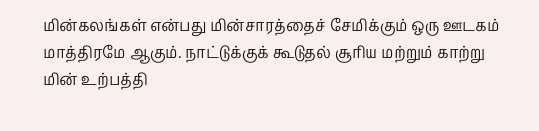மின்கலங்கள் என்பது மின்சாரத்தைச் சேமிக்கும் ஒரு ஊடகம் மாத்திரமே ஆகும். நாட்டுக்குக் கூடுதல் சூரிய மற்றும் காற்று மின் உற்பத்தி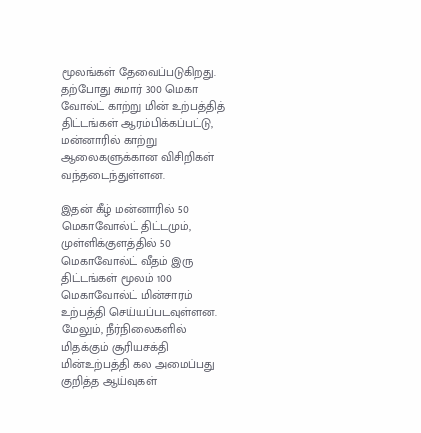மூலங்கள் தேவைப்படுகிறது.
தற்போது சுமார் 300 மெகா வோல்ட் காற்று மின் உற்பத்தித் திட்டங்கள் ஆரம்பிக்கப்பட்டு, மன்னாரில் காற்று ஆலைகளுக்கான விசிறிகள் வந்தடைந்துள்ளன.

இதன் கீழ் மன்னாரில் 50 மெகாவோல்ட் திட்டமும், முள்ளிக்குளத்தில் 50 மெகாவோல்ட் வீதம் இரு திட்டங்கள் மூலம் 100 மெகாவோல்ட் மின்சாரம் உற்பத்தி செய்யப்படவுள்ளன.
மேலும், நீர்நிலைகளில் மிதக்கும் சூரியசக்தி மின்உற்பத்தி கல அமைப்பது குறித்த ஆய்வுகள்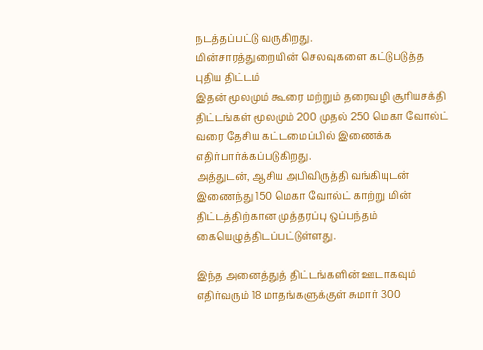நடத்தப்பட்டு வருகிறது.
மின்சாரத்துறையின் செலவுகளை கட்டுபடுத்த புதிய திட்டம்
இதன் மூலமும் கூரை மற்றும் தரைவழி சூரியசக்தி திட்டங்கள் மூலமும் 200 முதல் 250 மெகா வோல்ட் வரை தேசிய கட்டமைப்பில் இணைக்க எதிர்பார்க்கப்படுகிறது.
அத்துடன், ஆசிய அபிவிருத்தி வங்கியுடன் இணைந்து 150 மெகா வோல்ட் காற்று மின் திட்டத்திற்கான முத்தரப்பு ஒப்பந்தம் கையெழுத்திடப்பட்டுள்ளது.

இந்த அனைத்துத் திட்டங்களின் ஊடாகவும் எதிர்வரும் 18 மாதங்களுக்குள் சுமார் 300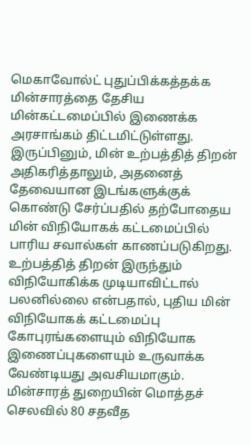மெகாவோல்ட் புதுப்பிக்கத்தக்க மின்சாரத்தை தேசிய மின்கட்டமைப்பில் இணைக்க அரசாங்கம் திட்டமிட்டுள்ளது. இருப்பினும், மின் உற்பத்தித் திறன் அதிகரித்தாலும், அதனைத் தேவையான இடங்களுக்குக் கொண்டு சேர்ப்பதில் தற்போதைய மின் விநியோகக் கட்டமைப்பில் பாரிய சவால்கள் காணப்படுகிறது.
உற்பத்தித் திறன் இருந்தும் விநியோகிக்க முடியாவிட்டால் பலனில்லை என்பதால், புதிய மின் விநியோகக் கட்டமைப்பு கோபுரங்களையும் விநியோக இணைப்புகளையும் உருவாக்க வேண்டியது அவசியமாகும்.
மின்சாரத் துறையின் மொத்தச் செலவில் 80 சதவீத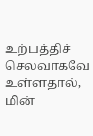உற்பத்திச் செலவாகவே உள்ளதால், மின்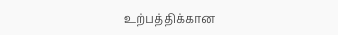உற்பத்திக்கான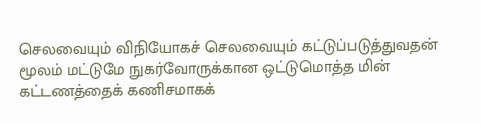செலவையும் விநியோகச் செலவையும் கட்டுப்படுத்துவதன் மூலம் மட்டுமே நுகர்வோருக்கான ஒட்டுமொத்த மின் கட்டணத்தைக் கணிசமாகக்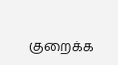குறைக்க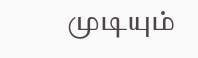முடியும்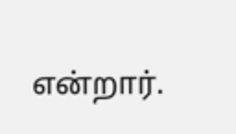என்றார்.